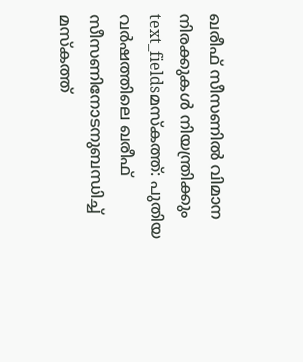ഖരീഫ് സീസണിൽ വിമാന നിരക്കുകൾ നിയന്ത്രിക്കും
text_fieldsമസ്കത്ത്: പുതിയ വർഷത്തിലെ ഖരീഫ് സീസണിനോടനുബന്ധിച്ച് മസ്കത്ത്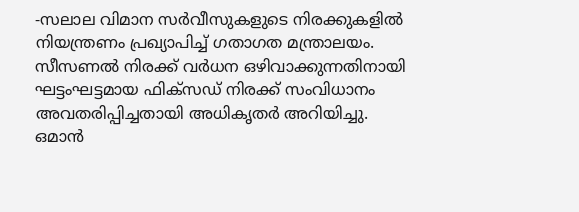-സലാല വിമാന സർവീസുകളുടെ നിരക്കുകളിൽ നിയന്ത്രണം പ്രഖ്യാപിച്ച് ഗതാഗത മന്ത്രാലയം. സീസണൽ നിരക്ക് വർധന ഒഴിവാക്കുന്നതിനായി ഘട്ടംഘട്ടമായ ഫിക്സഡ് നിരക്ക് സംവിധാനം അവതരിപ്പിച്ചതായി അധികൃതർ അറിയിച്ചു. ഒമാൻ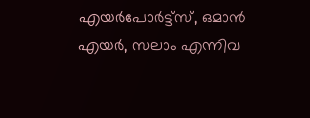എയർപോർട്ട്സ്, ഒമാൻ എയർ, സലാം എന്നിവ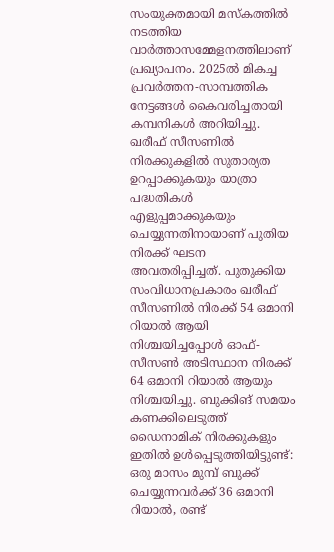സംയുക്തമായി മസ്കത്തിൽ നടത്തിയ വാർത്താസമ്മേളനത്തിലാണ് പ്രഖ്യാപനം. 2025ൽ മികച്ച പ്രവർത്തന-സാമ്പത്തിക നേട്ടങ്ങൾ കൈവരിച്ചതായി കമ്പനികൾ അറിയിച്ചു.
ഖരീഫ് സീസണിൽ നിരക്കുകളിൽ സുതാര്യത ഉറപ്പാക്കുകയും യാത്രാ പദ്ധതികൾ എളുപ്പമാക്കുകയും ചെയ്യുന്നതിനായാണ് പുതിയ നിരക്ക് ഘടന അവതരിപ്പിച്ചത്. പുതുക്കിയ സംവിധാനപ്രകാരം ഖരീഫ് സീസണിൽ നിരക്ക് 54 ഒമാനി റിയാൽ ആയി നിശ്ചയിച്ചപ്പോൾ ഓഫ്-സീസൺ അടിസ്ഥാന നിരക്ക് 64 ഒമാനി റിയാൽ ആയും നിശ്ചയിച്ചു. ബുക്കിങ് സമയം കണക്കിലെടുത്ത് ഡൈനാമിക് നിരക്കുകളും ഇതിൽ ഉൾപ്പെടുത്തിയിട്ടുണ്ട്: ഒരു മാസം മുമ്പ് ബുക്ക് ചെയ്യുന്നവർക്ക് 36 ഒമാനി റിയാൽ, രണ്ട്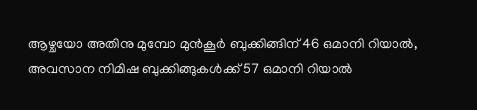ആഴ്ചയോ അതിനു മുമ്പോ മുൻകൂർ ബുക്കിങ്ങിന് 46 ഒമാനി റിയാൽ, അവസാന നിമിഷ ബുക്കിങ്ങുകൾക്ക് 57 ഒമാനി റിയാൽ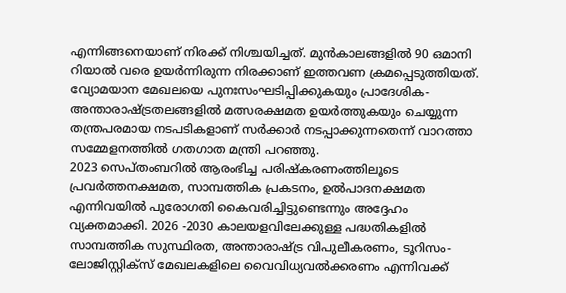എന്നിങ്ങനെയാണ് നിരക്ക് നിശ്ചയിച്ചത്. മുൻകാലങ്ങളിൽ 90 ഒമാനി റിയാൽ വരെ ഉയർന്നിരുന്ന നിരക്കാണ് ഇത്തവണ ക്രമപ്പെടുത്തിയത്.
വ്യോമയാന മേഖലയെ പുനഃസംഘടിപ്പിക്കുകയും പ്രാദേശിക-അന്താരാഷ്ട്രതലങ്ങളിൽ മത്സരക്ഷമത ഉയർത്തുകയും ചെയ്യുന്ന തന്ത്രപരമായ നടപടികളാണ് സർക്കാർ നടപ്പാക്കുന്നതെന്ന് വാറത്താ സമ്മേളനത്തിൽ ഗതഗാത മന്ത്രി പറഞ്ഞു.
2023 സെപ്തംബറിൽ ആരംഭിച്ച പരിഷ്കരണംത്തിലൂടെ പ്രവർത്തനക്ഷമത, സാമ്പത്തിക പ്രകടനം, ഉൽപാദനക്ഷമത എന്നിവയിൽ പുരോഗതി കൈവരിച്ചിട്ടുണ്ടെന്നും അദ്ദേഹം വ്യക്തമാക്കി. 2026 -2030 കാലയളവിലേക്കുള്ള പദ്ധതികളിൽ സാമ്പത്തിക സുസ്ഥിരത, അന്താരാഷ്ട്ര വിപുലീകരണം, ടൂറിസം-ലോജിസ്റ്റിക്സ് മേഖലകളിലെ വൈവിധ്യവൽക്കരണം എന്നിവക്ക്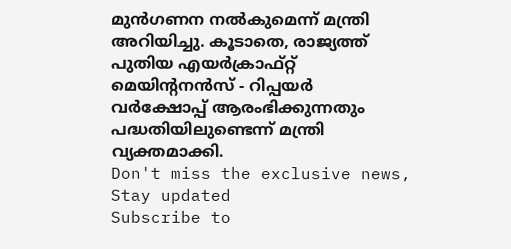മുൻഗണന നൽകുമെന്ന് മന്ത്രി അറിയിച്ചു. കൂടാതെ, രാജ്യത്ത് പുതിയ എയർക്രാഫ്റ്റ് മെയിന്റനൻസ് - റിപ്പയർ വർക്ഷോപ്പ് ആരംഭിക്കുന്നതും പദ്ധതിയിലുണ്ടെന്ന് മന്ത്രി വ്യക്തമാക്കി.
Don't miss the exclusive news, Stay updated
Subscribe to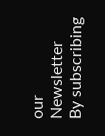our Newsletter
By subscribing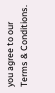you agree to our Terms & Conditions.